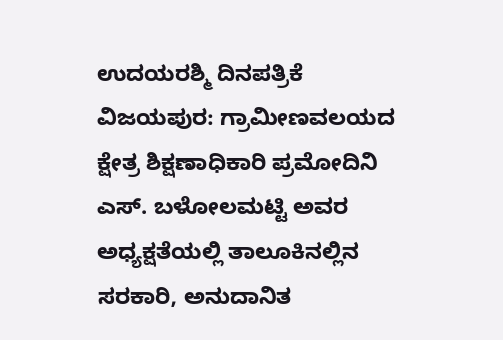ಉದಯರಶ್ಮಿ ದಿನಪತ್ರಿಕೆ
ವಿಜಯಪುರ: ಗ್ರಾಮೀಣವಲಯದ ಕ್ಷೇತ್ರ ಶಿಕ್ಷಣಾಧಿಕಾರಿ ಪ್ರಮೋದಿನಿ ಎಸ್. ಬಳೋಲಮಟ್ಟಿ ಅವರ ಅಧ್ಯಕ್ಷತೆಯಲ್ಲಿ ತಾಲೂಕಿನಲ್ಲಿನ ಸರಕಾರಿ, ಅನುದಾನಿತ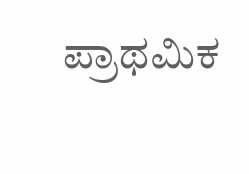ಪ್ರಾಥಮಿಕ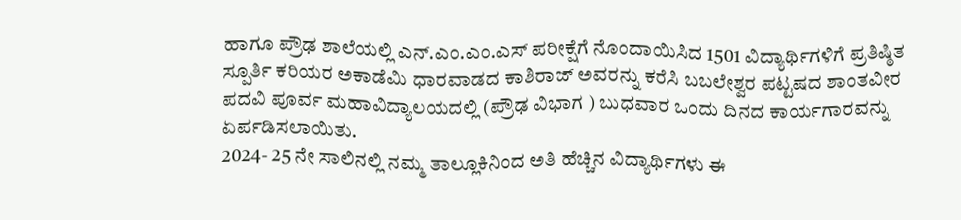ಹಾಗೂ ಪ್ರೌಢ ಶಾಲೆಯಲ್ಲಿ ಎನ್.ಎಂ.ಎಂ.ಎಸ್ ಪರೀಕ್ಷೆಗೆ ನೊಂದಾಯಿಸಿದ 1501 ವಿದ್ಯಾರ್ಥಿಗಳಿಗೆ ಪ್ರತಿಷ್ಠಿತ ಸ್ಪೂರ್ತಿ ಕರಿಯರ ಅಕಾಡೆಮಿ ಧಾರವಾಡದ ಕಾಶಿರಾಜ್ ಅವರನ್ನು ಕರೆಸಿ ಬಬಲೇಶ್ವರ ಪಟ್ಟಷದ ಶಾಂತವೀರ ಪದವಿ ಪೂರ್ವ ಮಹಾವಿದ್ಯಾಲಯದಲ್ಲಿ (ಪ್ರೌಢ ವಿಭಾಗ ) ಬುಧವಾರ ಒಂದು ದಿನದ ಕಾರ್ಯಗಾರವನ್ನು ಏರ್ಪಡಿಸಲಾಯಿತು.
2024- 25 ನೇ ಸಾಲಿನಲ್ಲಿ ನಮ್ಮ ತಾಲ್ಲೂಕಿನಿಂದ ಅತಿ ಹೆಚ್ಚಿನ ವಿದ್ಯಾರ್ಥಿಗಳು ಈ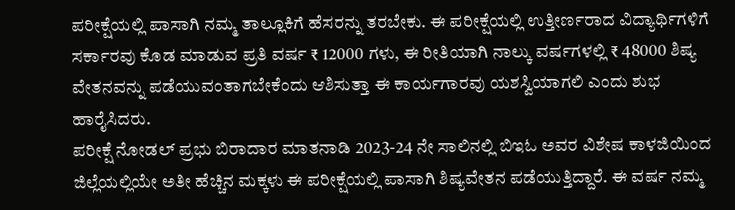ಪರೀಕ್ಷೆಯಲ್ಲಿ ಪಾಸಾಗಿ ನಮ್ಮ ತಾಲ್ಲೂಕಿಗೆ ಹೆಸರನ್ನು ತರಬೇಕು. ಈ ಪರೀಕ್ಷೆಯಲ್ಲಿ ಉತ್ತೀರ್ಣರಾದ ವಿದ್ಯಾರ್ಥಿಗಳಿಗೆ ಸರ್ಕಾರವು ಕೊಡ ಮಾಡುವ ಪ್ರತಿ ವರ್ಷ ₹ 12000 ಗಳು, ಈ ರೀತಿಯಾಗಿ ನಾಲ್ಕು ವರ್ಷಗಳಲ್ಲಿ ₹ 48000 ಶಿಷ್ಯ ವೇತನವನ್ನು ಪಡೆಯುವಂತಾಗಬೇಕೆಂದು ಆಶಿಸುತ್ತಾ ಈ ಕಾರ್ಯಗಾರವು ಯಶಸ್ವಿಯಾಗಲಿ ಎಂದು ಶುಭ ಹಾರೈಸಿದರು.
ಪರೀಕ್ಷೆ ನೋಡಲ್ ಪ್ರಭು ಬಿರಾದಾರ ಮಾತನಾಡಿ 2023-24 ನೇ ಸಾಲಿನಲ್ಲಿ ಬಿಇಓ ಅವರ ವಿಶೇಷ ಕಾಳಜಿಯಿಂದ ಜಿಲ್ಲೆಯಲ್ಲಿಯೇ ಅತೀ ಹೆಚ್ಚಿನ ಮಕ್ಕಳು ಈ ಪರೀಕ್ಷೆಯಲ್ಲಿ ಪಾಸಾಗಿ ಶಿಷ್ಯವೇತನ ಪಡೆಯುತ್ತಿದ್ದಾರೆ. ಈ ವರ್ಷ ನಮ್ಮ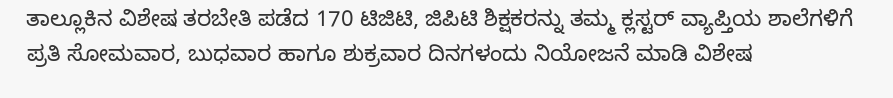ತಾಲ್ಲೂಕಿನ ವಿಶೇಷ ತರಬೇತಿ ಪಡೆದ 170 ಟಿಜಿಟಿ, ಜಿಪಿಟಿ ಶಿಕ್ಷಕರನ್ನು ತಮ್ಮ ಕ್ಲಸ್ಟರ್ ವ್ಯಾಪ್ತಿಯ ಶಾಲೆಗಳಿಗೆ ಪ್ರತಿ ಸೋಮವಾರ, ಬುಧವಾರ ಹಾಗೂ ಶುಕ್ರವಾರ ದಿನಗಳಂದು ನಿಯೋಜನೆ ಮಾಡಿ ವಿಶೇಷ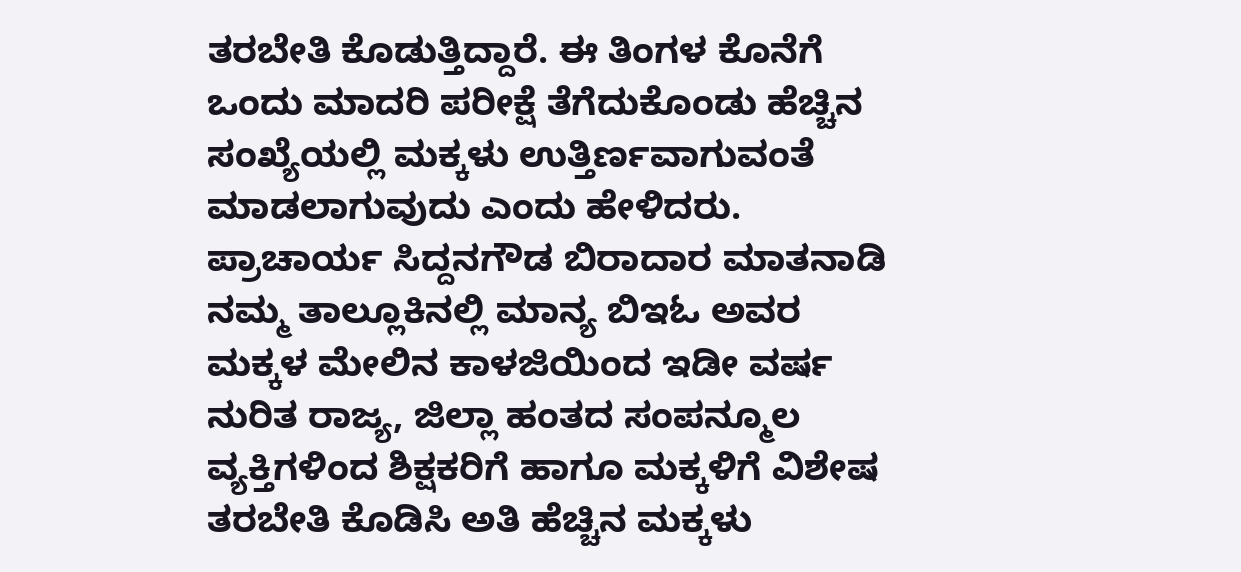ತರಬೇತಿ ಕೊಡುತ್ತಿದ್ದಾರೆ. ಈ ತಿಂಗಳ ಕೊನೆಗೆ ಒಂದು ಮಾದರಿ ಪರೀಕ್ಷೆ ತೆಗೆದುಕೊಂಡು ಹೆಚ್ಚಿನ ಸಂಖ್ಯೆಯಲ್ಲಿ ಮಕ್ಕಳು ಉತ್ತಿರ್ಣವಾಗುವಂತೆ ಮಾಡಲಾಗುವುದು ಎಂದು ಹೇಳಿದರು.
ಪ್ರಾಚಾರ್ಯ ಸಿದ್ದನಗೌಡ ಬಿರಾದಾರ ಮಾತನಾಡಿ ನಮ್ಮ ತಾಲ್ಲೂಕಿನಲ್ಲಿ ಮಾನ್ಯ ಬಿಇಓ ಅವರ ಮಕ್ಕಳ ಮೇಲಿನ ಕಾಳಜಿಯಿಂದ ಇಡೀ ವರ್ಷ ನುರಿತ ರಾಜ್ಯ, ಜಿಲ್ಲಾ ಹಂತದ ಸಂಪನ್ಮೂಲ ವ್ಯಕ್ತಿಗಳಿಂದ ಶಿಕ್ಷಕರಿಗೆ ಹಾಗೂ ಮಕ್ಕಳಿಗೆ ವಿಶೇಷ ತರಬೇತಿ ಕೊಡಿಸಿ ಅತಿ ಹೆಚ್ಚಿನ ಮಕ್ಕಳು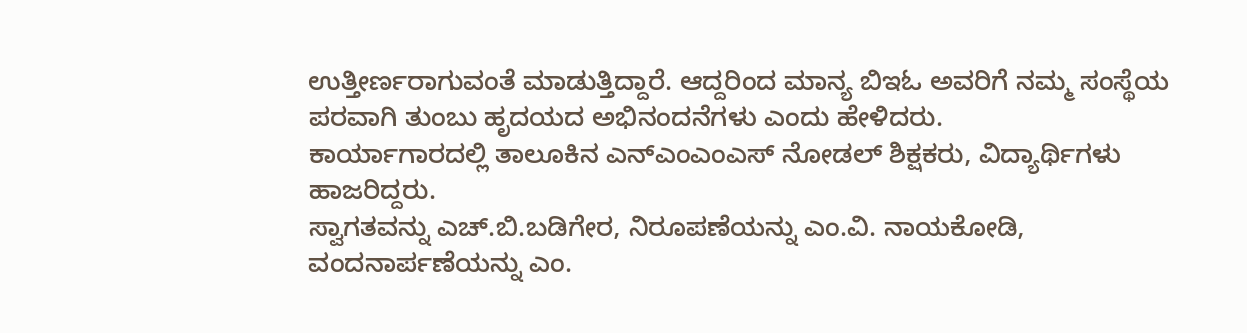ಉತ್ತೀರ್ಣರಾಗುವಂತೆ ಮಾಡುತ್ತಿದ್ದಾರೆ. ಆದ್ದರಿಂದ ಮಾನ್ಯ ಬಿಇಓ ಅವರಿಗೆ ನಮ್ಮ ಸಂಸ್ಥೆಯ ಪರವಾಗಿ ತುಂಬು ಹೃದಯದ ಅಭಿನಂದನೆಗಳು ಎಂದು ಹೇಳಿದರು.
ಕಾರ್ಯಾಗಾರದಲ್ಲಿ ತಾಲೂಕಿನ ಎನ್ಎಂಎಂಎಸ್ ನೋಡಲ್ ಶಿಕ್ಷಕರು, ವಿದ್ಯಾರ್ಥಿಗಳು ಹಾಜರಿದ್ದರು.
ಸ್ವಾಗತವನ್ನು ಎಚ್.ಬಿ.ಬಡಿಗೇರ, ನಿರೂಪಣೆಯನ್ನು ಎಂ.ವಿ. ನಾಯಕೋಡಿ, ವಂದನಾರ್ಪಣೆಯನ್ನು ಎಂ.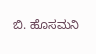ಬಿ. ಹೊಸಮನಿ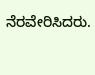ನೆರವೇರಿಸಿದರು.